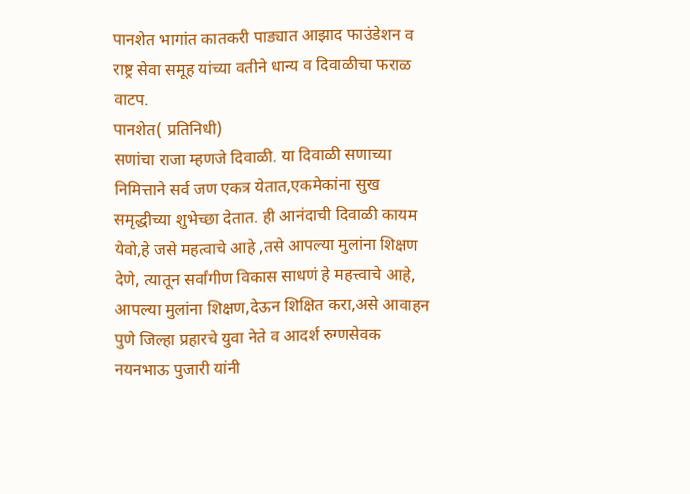पानशेत भागांत कातकरी पाड्यात आझाद फाउंडेशन व राष्ट्र सेवा समूह यांच्या वतीने धान्य व दिवाळीचा फराळ वाटप.
पानशेत( प्रतिनिधी)
सणांचा राजा म्हणजे दिवाळी. या दिवाळी सणाच्या निमित्ताने सर्व जण एकत्र येतात,एकमेकांना सुख समृद्धीच्या शुभेच्छा देतात. ही आनंदाची दिवाळी कायम येवो,हे जसे महत्वाचे आहे ,तसे आपल्या मुलांना शिक्षण देणे, त्यातून सर्वांगीण विकास साधणं हे महत्त्वाचे आहे, आपल्या मुलांना शिक्षण,देऊन शिक्षित करा,असे आवाहन पुणे जिल्हा प्रहारचे युवा नेते व आदर्श रुग्णसेवक नयनभाऊ पुजारी यांनी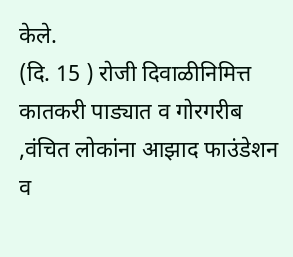केले.
(दि. 15 ) रोजी दिवाळीनिमित्त कातकरी पाड्यात व गोरगरीब ,वंचित लोकांना आझाद फाउंडेशन व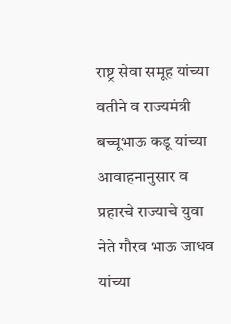राष्ट्र सेवा समूह यांच्या वतीने व राज्यमंत्री बच्चूभाऊ कडू यांच्या आवाहनानुसार व प्रहारचे राज्याचे युवा नेते गौरव भाऊ जाधव यांच्या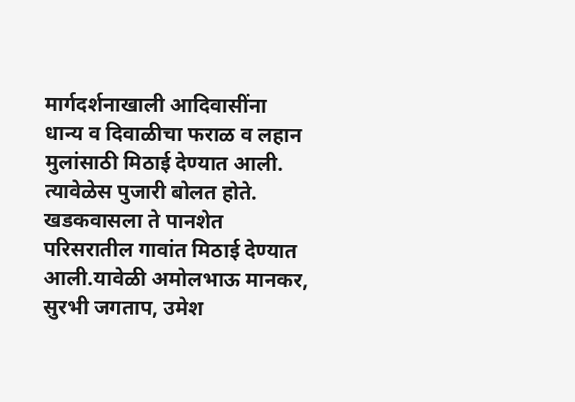मार्गदर्शनाखाली आदिवासींना धान्य व दिवाळीचा फराळ व लहान मुलांसाठी मिठाई देण्यात आली. त्यावेळेस पुजारी बोलत होते.
खडकवासला ते पानशेत परिसरातील गावांत मिठाई देण्यात आली.यावेळी अमोलभाऊ मानकर, सुरभी जगताप, उमेश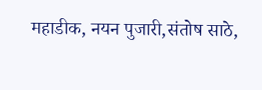महाडीक, नयन पुजारी,संतोष साठे,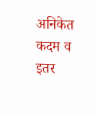अनिकेत कदम व इतर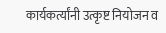कार्यकर्त्यांनी उत्कृष्ट नियोजन व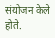संयोजन केले होते.